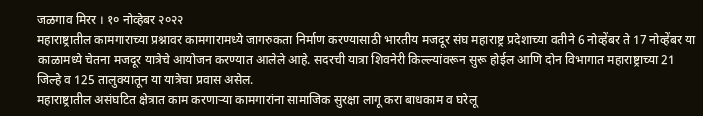जळगाव मिरर । १० नोव्हेबर २०२२
महाराष्ट्रातील कामगाराच्या प्रश्नावर कामगारामध्ये जागरुकता निर्माण करण्यासाठी भारतीय मजदूर संघ महाराष्ट्र प्रदेशाच्या वतीने 6 नोव्हेंबर ते 17 नोव्हेंबर या काळामध्ये चेतना मजदूर यात्रेचे आयोजन करण्यात आलेले आहे. सदरची यात्रा शिवनेरी किल्ल्यांवरून सुरू होईल आणि दोन विभागात महाराष्ट्राच्या 21 जिल्हे व 125 तालुक्यातून या यात्रेचा प्रवास असेल.
महाराष्ट्रातील असंघटित क्षेत्रात काम करणाऱ्या कामगारांना सामाजिक सुरक्षा लागू करा बाधकाम व घरेलू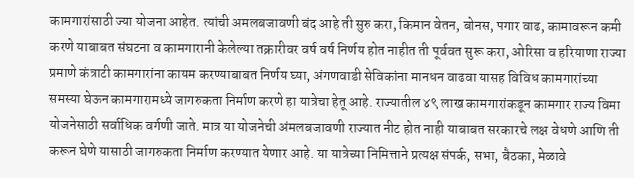कामगारांसाठी ज्या योजना आहेत. त्यांची अमलबजावणी बंद आहे ती सुरु करा, किमान वेतन, बोनस, पगार वाढ, कामावरून कमी करणे याबाबत संघटना व कामगारानी केलेल्या तक्रारीवर वर्ष वर्ष निर्णय होत नाहीत ती पूर्ववत सुरू करा, ओरिसा व हरियाणा राज्या प्रमाणे कंत्राटी कामगारांना कायम करण्याबाबत निर्णय घ्या, अंगणवाडी सेविकांना मानधन वाढवा यासह विविध कामगारांच्या समस्या घेऊन कामगारामध्ये जागरुकता निर्माण करणे हा यात्रेचा हेतू आहे. राज्यातील ४९ लाख कामगारांकडून कामगार राज्य विमा योजनेसाठी सर्वाधिक वर्गणी जाते. मात्र या योजनेची अंमलबजावणी राज्यात नीट होत नाही याबाबत सरकारचे लक्ष वेधणे आणि ती करून घेणे यासाठी जागरुकता निर्माण करण्यात येणार आहे. या यात्रेच्या निमित्ताने प्रत्यक्ष संपर्क, सभा, बैठका, मेळावे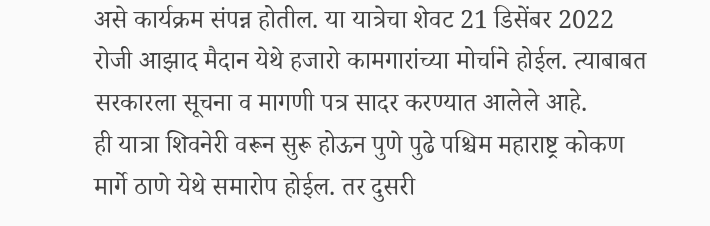असे कार्यक्रम संपन्न होतील. या यात्रेचा शेवट 21 डिसेंबर 2022 रोजी आझाद मैदान येथे हजारो कामगारांच्या मोर्चाने होईल. त्याबाबत सरकारला सूचना व मागणी पत्र सादर करण्यात आलेले आहे.
ही यात्रा शिवनेरी वरून सुरू होऊन पुणे पुढे पश्चिम महाराष्ट्र कोकण मार्गे ठाणे येथे समारोप होईल. तर दुसरी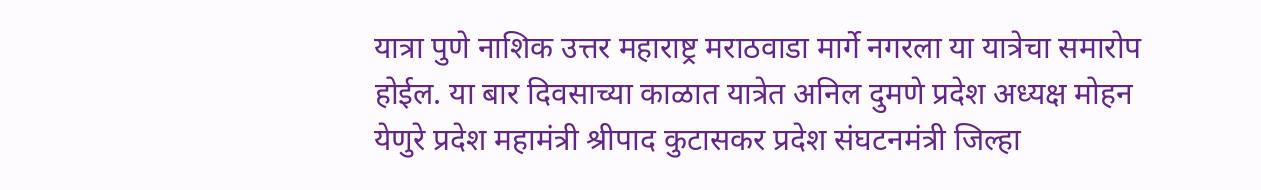यात्रा पुणे नाशिक उत्तर महाराष्ट्र मराठवाडा मार्गे नगरला या यात्रेचा समारोप होईल. या बार दिवसाच्या काळात यात्रेत अनिल दुमणे प्रदेश अध्यक्ष मोहन येणुरे प्रदेश महामंत्री श्रीपाद कुटासकर प्रदेश संघटनमंत्री जिल्हा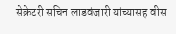सेक्रेटरी सचिन लाडवंजारी यांच्यासह वीस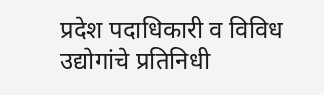प्रदेश पदाधिकारी व विविध उद्योगांचे प्रतिनिधी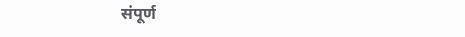संपूर्ण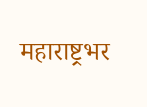महाराष्ट्रभर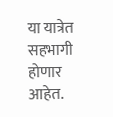या यात्रेत सहभागी होणार आहेत.